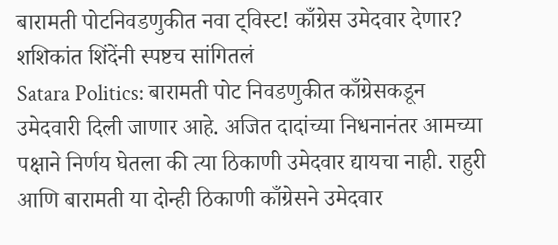बारामती पोटनिवडणुकीत नवा ट्विस्ट! काँग्रेस उमेदवार देणार? शशिकांत शिंदेंनी स्पष्टच सांगितलं
Satara Politics: बारामती पोट निवडणुकीत काँग्रेसकडून उमेदवारी दिली जाणार आहे. अजित दादांच्या निधनानंतर आमच्या पक्षाने निर्णय घेतला की त्या ठिकाणी उमेदवार द्यायचा नाही. राहुरी आणि बारामती या दोन्ही ठिकाणी काँग्रेसने उमेदवार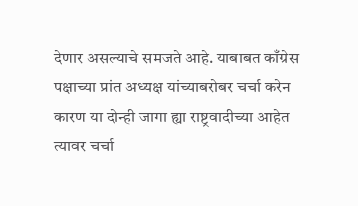देणार असल्याचे समजते आहे. याबाबत काँग्रेस पक्षाच्या प्रांत अध्यक्ष यांच्याबरोबर चर्चा करेन कारण या दोन्ही जागा ह्या राष्ट्रवादीच्या आहेत त्यावर चर्चा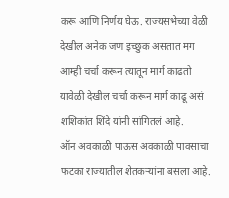करू आणि निर्णय घेऊ. राज्यसभेच्या वेळी देखील अनेक जण इच्छुक असतात मग आम्ही चर्चा करून त्यातून मार्ग काढतो यावेळी देखील चर्चा करून मार्ग काढू असं शशिकांत शिंदे यांनी सांगितलं आहे.
ऑन अवकाळी पाऊस अवकाळी पावसाचा फटका राज्यातील शेतकऱ्यांना बसला आहे.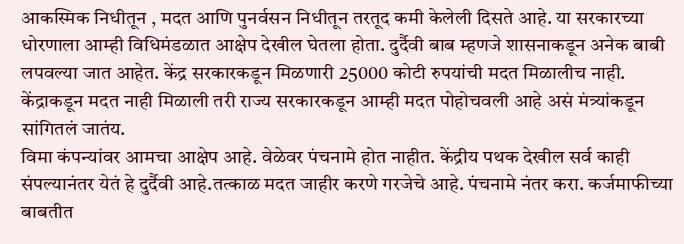आकस्मिक निधीतून , मदत आणि पुनर्वसन निधीतून तरतूद कमी केलेली दिसते आहे. या सरकारच्या धोरणाला आम्ही विधिमंडळात आक्षेप देखील घेतला होता. दुर्दैवी बाब म्हणजे शासनाकडून अनेक बाबी लपवल्या जात आहेत. केंद्र सरकारकडून मिळणारी 25000 कोटी रुपयांची मदत मिळालीच नाही. केंद्राकडून मदत नाही मिळाली तरी राज्य सरकारकडून आम्ही मदत पोहोचवली आहे असं मंत्र्यांकडून सांगितलं जातंय.
विमा कंपन्यांवर आमचा आक्षेप आहे. वेळेवर पंचनामे होत नाहीत. केंद्रीय पथक देखील सर्व काही संपल्यानंतर येतं हे दुर्दैवी आहे.तत्काळ मदत जाहीर करणे गरजेचे आहे. पंचनामे नंतर करा. कर्जमाफीच्या बाबतीत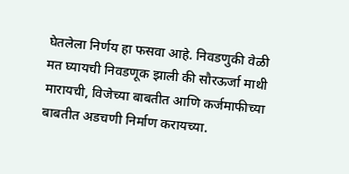घेतलेला निर्णय हा फसवा आहे. निवडणुकी वेळी मत घ्यायची निवडणूक झाली की सौरऊर्जा माथी मारायची, विजेच्या बाबतीत आणि कर्जमाफीच्या बाबतीत अडचणी निर्माण करायच्या.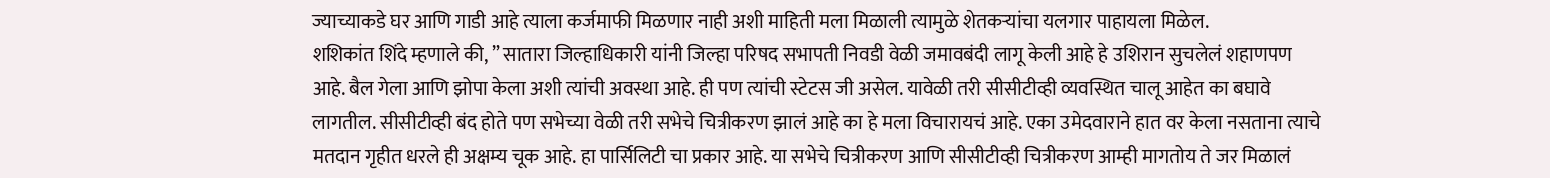ज्याच्याकडे घर आणि गाडी आहे त्याला कर्जमाफी मिळणार नाही अशी माहिती मला मिळाली त्यामुळे शेतकऱ्यांचा यलगार पाहायला मिळेल.
शशिकांत शिंदे म्हणाले की, ” सातारा जिल्हाधिकारी यांनी जिल्हा परिषद सभापती निवडी वेळी जमावबंदी लागू केली आहे हे उशिरान सुचलेलं शहाणपण आहे. बैल गेला आणि झोपा केला अशी त्यांची अवस्था आहे. ही पण त्यांची स्टेटस जी असेल. यावेळी तरी सीसीटीव्ही व्यवस्थित चालू आहेत का बघावे लागतील. सीसीटीव्ही बंद होते पण सभेच्या वेळी तरी सभेचे चित्रीकरण झालं आहे का हे मला विचारायचं आहे. एका उमेदवाराने हात वर केला नसताना त्याचे मतदान गृहीत धरले ही अक्षम्य चूक आहे. हा पार्सिलिटी चा प्रकार आहे. या सभेचे चित्रीकरण आणि सीसीटीव्ही चित्रीकरण आम्ही मागतोय ते जर मिळालं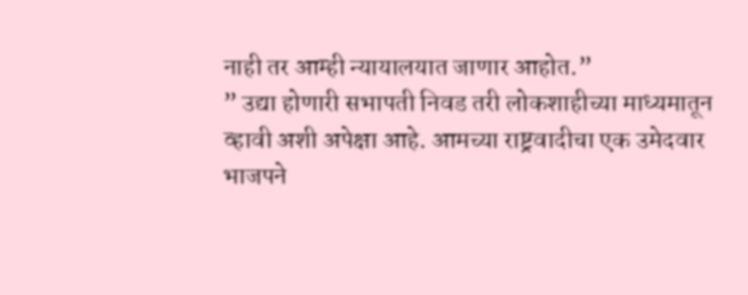नाही तर आम्ही न्यायालयात जाणार आहोत.”
” उद्या होणारी सभापती निवड तरी लोकशाहीच्या माध्यमातून व्हावी अशी अपेक्षा आहे. आमच्या राष्ट्रवादीचा एक उमेदवार भाजपने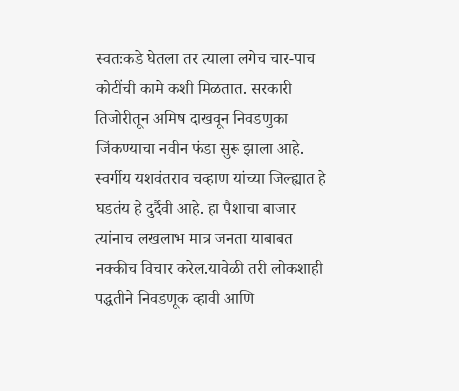स्वतःकडे घेतला तर त्याला लगेच चार-पाच कोटींची कामे कशी मिळतात. सरकारी तिजोरीतून अमिष दाखवून निवडणुका जिंकण्याचा नवीन फंडा सुरू झाला आहे. स्वर्गीय यशवंतराव चव्हाण यांच्या जिल्ह्यात हे घडतंय हे दुर्दैवी आहे. हा पैशाचा बाजार त्यांनाच लखलाभ मात्र जनता याबाबत नक्कीच विचार करेल.यावेळी तरी लोकशाही पद्धतीने निवडणूक व्हावी आणि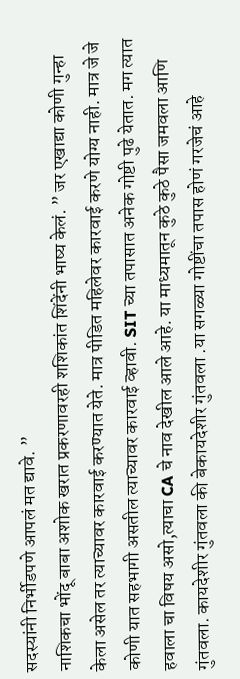सदस्यांनी निर्भीडपणे आपलं मत द्यावे. ”
नाशिकचा भोंदू बाबा अशोक खरात प्रकरणावरही शशिकांत शिंदेंनी भाष्य केलं. ” जर एखाद्या कोणी गुन्हा केला असेल तर त्याच्यावर कारवाई करण्यात येते. मात्र पीडित महिलेवर कारवाई करणे योग्य नाही. मात्र जे जे कोणी यात सहभागी असतील त्याच्यावर कारवाई व्हावी. SIT च्या तपासात अनेक गोष्टी पुढे येतात. मग त्यात हवाला चा विषय असो,त्याचा CA चे नाव देखील आले आहे. या माध्यमातून कुठे कुठे पैसा जमवला आणि गुंतवला. कायदेशीर गुंतवला की बेकायदेशीर गुंतवला .या सगळ्या गोष्टींचा तपास होणं गरजेचं आहे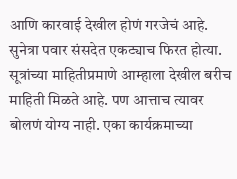आणि कारवाई देखील होणं गरजेचं आहे.
सुनेत्रा पवार संसदेत एकट्याच फिरत होत्या. सूत्रांच्या माहितीप्रमाणे आम्हाला देखील बरीच माहिती मिळते आहे. पण आत्ताच त्यावर बोलणं योग्य नाही. एका कार्यक्रमाच्या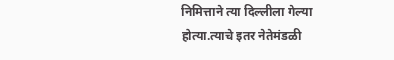निमित्ताने त्या दिल्लीला गेल्या होत्या.त्याचे इतर नेतेमंडळी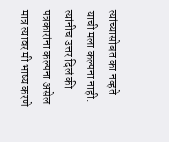त्यांच्यासोबत का नव्हते याची मला कल्पना नाही. त्यांनीच उत्तर दिलं की पत्रकारांना कल्पना असेल मात्र त्यावर मी भाष्य करणे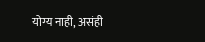योग्य नाही, असंही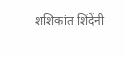शशिकांत शिंदेंनी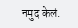नमुद केलं.